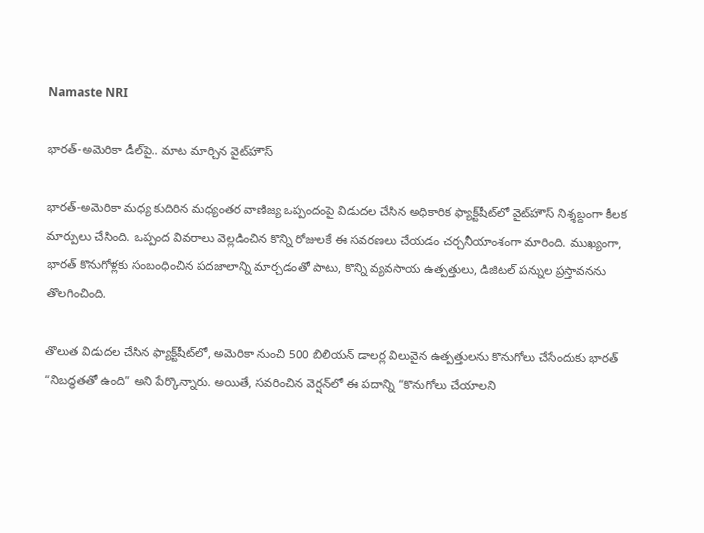Namaste NRI

భారత్-అమెరికా డీల్‌పై.. మాట మార్చిన వైట్‌హౌస్

భారత్-అమెరికా మధ్య కుదిరిన మధ్యంతర వాణిజ్య ఒప్పందంపై విడుదల చేసిన అధికారిక ఫ్యాక్ట్‌షీట్‌లో వైట్‌హౌస్ నిశ్శబ్దంగా కీలక మార్పులు చేసింది. ఒప్పంద వివరాలు వెల్లడించిన కొన్ని రోజులకే ఈ సవరణలు చేయడం చర్చనీయాంశంగా మారింది. ముఖ్యంగా, భారత్ కొనుగోళ్లకు సంబంధించిన పదజాలాన్ని మార్చడంతో పాటు, కొన్ని వ్యవసాయ ఉత్పత్తులు, డిజిటల్ పన్నుల ప్రస్తావనను తొలగించింది.

తొలుత విడుదల చేసిన ఫ్యాక్ట్‌షీట్‌లో, అమెరికా నుంచి 500 బిలియన్ డాలర్ల విలువైన ఉత్పత్తులను కొనుగోలు చేసేందుకు భారత్ “నిబద్ధతతో ఉంది” అని పేర్కొన్నారు. అయితే, సవరించిన వెర్షన్‌లో ఈ పదాన్ని “కొనుగోలు చేయాలని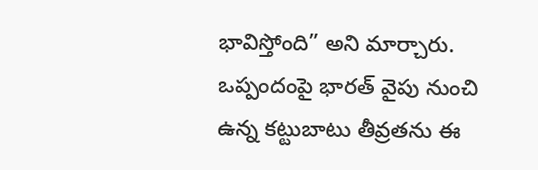భావిస్తోంది” అని మార్చారు. ఒప్పందంపై భారత్ వైపు నుంచి ఉన్న కట్టుబాటు తీవ్రతను ఈ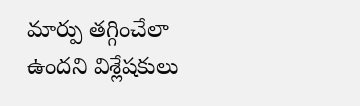మార్పు తగ్గించేలా ఉందని విశ్లేషకులు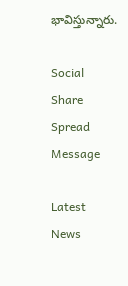భావిస్తున్నారు.

Social Share Spread Message

Latest News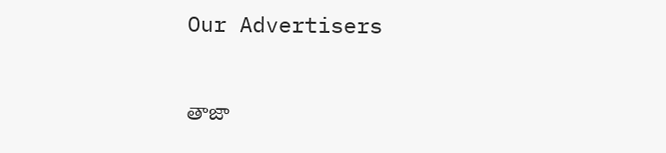Our Advertisers

తాజా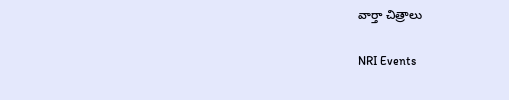వార్తా చిత్రాలు

NRI Events